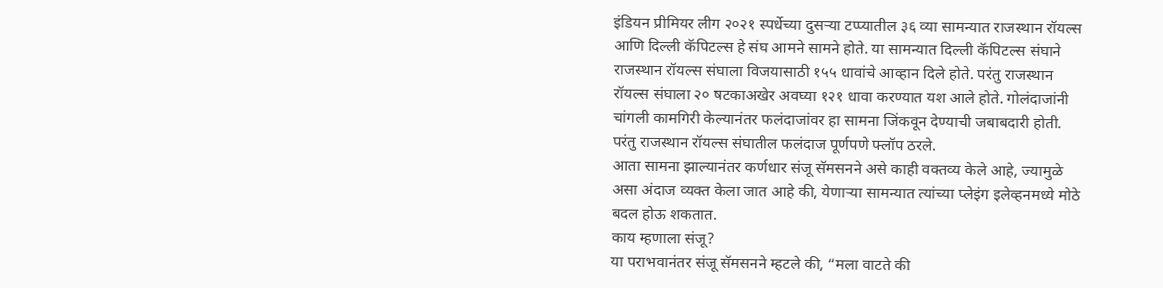इंडियन प्रीमियर लीग २०२१ स्पर्धेच्या दुसऱ्या टप्प्यातील ३६ व्या सामन्यात राजस्थान रॉयल्स आणि दिल्ली कॅपिटल्स हे संघ आमने सामने होते. या सामन्यात दिल्ली कॅपिटल्स संघाने राजस्थान रॉयल्स संघाला विजयासाठी १५५ धावांचे आव्हान दिले होते. परंतु राजस्थान रॉयल्स संघाला २० षटकाअखेर अवघ्या १२१ धावा करण्यात यश आले होते. गोलंदाजांनी चांगली कामगिरी केल्यानंतर फलंदाजांवर हा सामना जिंकवून देण्याची जबाबदारी होती. परंतु राजस्थान रॉयल्स संघातील फलंदाज पूर्णपणे फ्लॉप ठरले.
आता सामना झाल्यानंतर कर्णधार संजू सॅमसनने असे काही वक्तव्य केले आहे, ज्यामुळे असा अंदाज व्यक्त केला जात आहे की, येणाऱ्या सामन्यात त्यांच्या प्लेइंग इलेव्हनमध्ये मोठे बदल होऊ शकतात.
काय म्हणाला संजू?
या पराभवानंतर संजू सॅमसनने म्हटले की, “मला वाटते की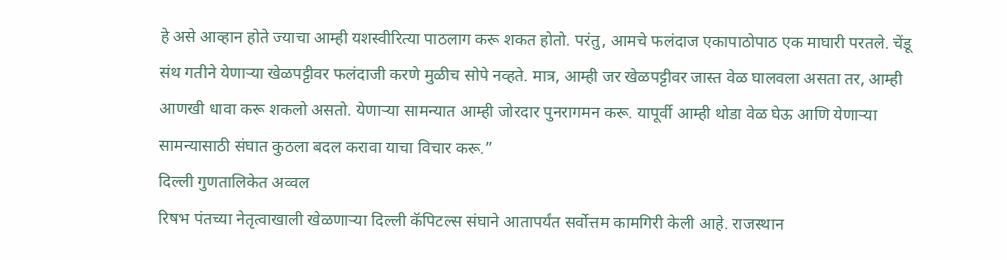हे असे आव्हान होते ज्याचा आम्ही यशस्वीरित्या पाठलाग करू शकत होतो. परंतु, आमचे फलंदाज एकापाठोपाठ एक माघारी परतले. चेंडू संथ गतीने येणाऱ्या खेळपट्टीवर फलंदाजी करणे मुळीच सोपे नव्हते. मात्र, आम्ही जर खेळपट्टीवर जास्त वेळ घालवला असता तर, आम्ही आणखी धावा करू शकलो असतो. येणाऱ्या सामन्यात आम्ही जोरदार पुनरागमन करू. यापूर्वी आम्ही थोडा वेळ घेऊ आणि येणाऱ्या सामन्यासाठी संघात कुठला बदल करावा याचा विचार करू.”
दिल्ली गुणतालिकेत अव्वल
रिषभ पंतच्या नेतृत्वाखाली खेळणाऱ्या दिल्ली कॅपिटल्स संघाने आतापर्यंत सर्वोत्तम कामगिरी केली आहे. राजस्थान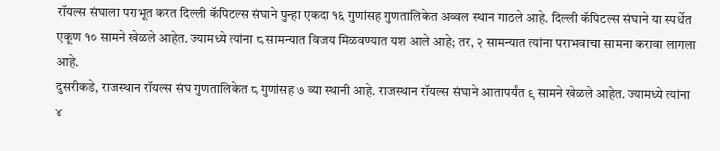रॉयल्स संघाला पराभूत करत दिल्ली कॅपिटल्स संघाने पुन्हा एकदा १६ गुणांसह गुणतालिकेत अव्वल स्थान गाठले आहे. दिल्ली कॅपिटल्स संघाने या स्पर्धेत एकूण १० सामने खेळले आहेत. ज्यामध्ये त्यांना ८ सामन्यात विजय मिळवण्यात यश आले आहे; तर, २ सामन्यात त्यांना पराभवाचा सामना करावा लागला आहे.
दुसरीकडे, राजस्थान रॉयल्स संघ गुणतालिकेत ८ गुणांसह ७ व्या स्थानी आहे. राजस्थान रॉयल्स संघाने आतापर्यंत ९ सामने खेळले आहेत. ज्यामध्ये त्यांना ४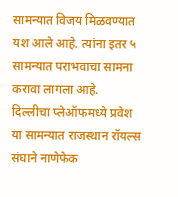सामन्यात विजय मिळवण्यात यश आले आहे. त्यांना इतर ५ सामन्यात पराभवाचा सामना करावा लागला आहे.
दिल्लीचा प्लेऑफमध्ये प्रवेश
या सामन्यात राजस्थान रॉयल्स संघाने नाणेफेक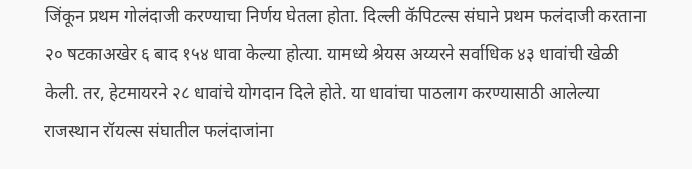जिंकून प्रथम गोलंदाजी करण्याचा निर्णय घेतला होता. दिल्ली कॅपिटल्स संघाने प्रथम फलंदाजी करताना २० षटकाअखेर ६ बाद १५४ धावा केल्या होत्या. यामध्ये श्रेयस अय्यरने सर्वाधिक ४३ धावांची खेळी केली. तर, हेटमायरने २८ धावांचे योगदान दिले होते. या धावांचा पाठलाग करण्यासाठी आलेल्या राजस्थान रॉयल्स संघातील फलंदाजांना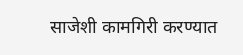साजेशी कामगिरी करण्यात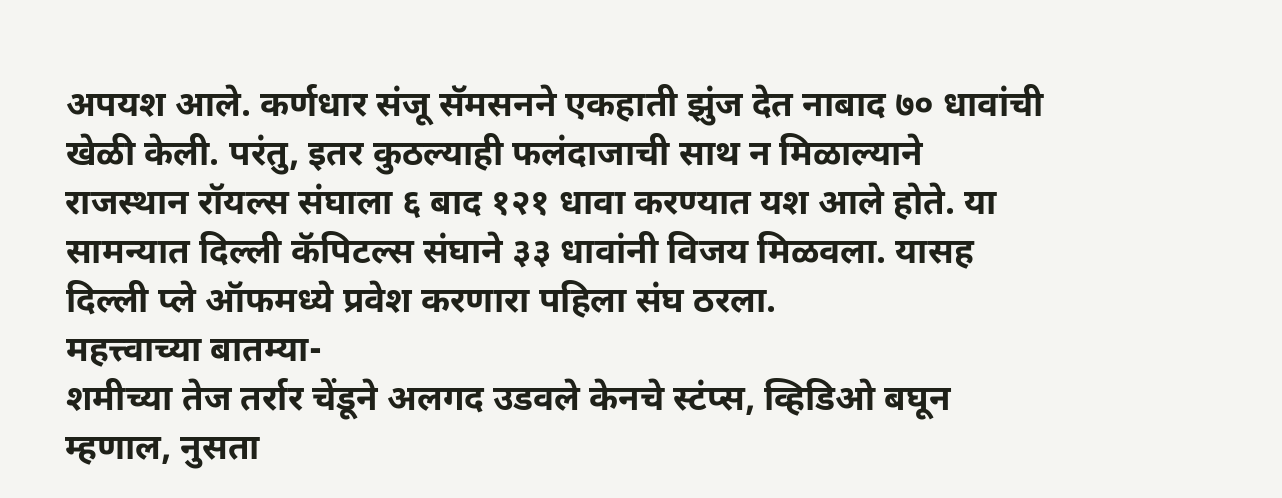अपयश आले. कर्णधार संजू सॅमसनने एकहाती झुंज देत नाबाद ७० धावांची खेळी केली. परंतु, इतर कुठल्याही फलंदाजाची साथ न मिळाल्याने राजस्थान रॉयल्स संघाला ६ बाद १२१ धावा करण्यात यश आले होते. या सामन्यात दिल्ली कॅपिटल्स संघाने ३३ धावांनी विजय मिळवला. यासह दिल्ली प्ले ऑफमध्ये प्रवेश करणारा पहिला संघ ठरला.
महत्त्वाच्या बातम्या-
शमीच्या तेज तर्रार चेंडूने अलगद उडवले केनचे स्टंप्स, व्हिडिओ बघून म्हणाल, नुसता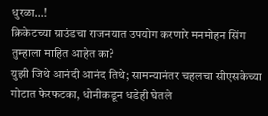धुरळा…!
क्रिकेटच्या ग्राउंडचा राजनयात उपयोग करणारे मनमोहन सिंग तुम्हाला माहित आहेत का?
युझी जिथे आनंदी आनंद तिथे; सामन्यानंतर चहलचा सीएसकेच्या गोटात फेरफटका, धोनीकडून धडेही घेतले